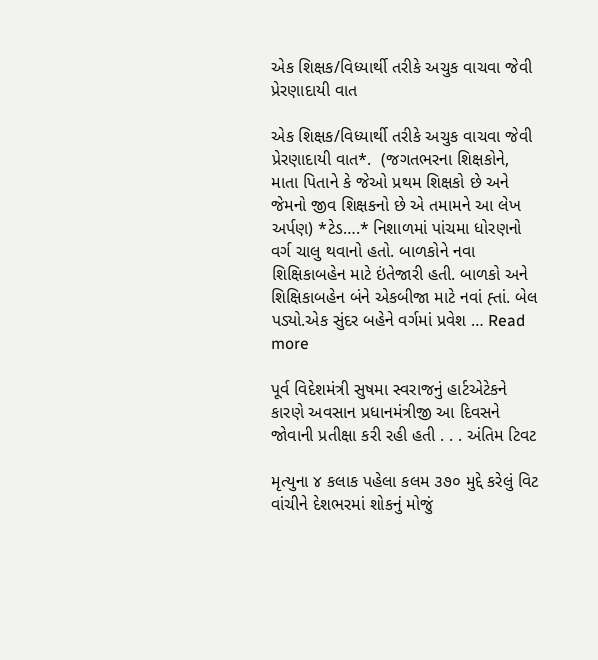એક શિક્ષક/વિધ્યાર્થી તરીકે અચુક વાચવા જેવી પ્રેરણાદાયી વાત

એક શિક્ષક/વિધ્યાર્થી તરીકે અચુક વાચવા જેવી પ્રેરણાદાયી વાત*.  (જગતભરના શિક્ષકોને, માતા પિતાને કે જેઓ પ્રથમ શિક્ષકો છે અને જેમનો જીવ શિક્ષકનો છે એ તમામને આ લેખ અર્પણ) *ટેડ….* નિશાળમાં પાંચમા ધોરણનો વર્ગ ચાલુ થવાનો હતો. બાળકોને નવા શિક્ષિકાબહેન માટે ઇંતેજારી હતી. બાળકો અને શિક્ષિકાબહેન બંને એકબીજા માટે નવાં હ્તાં. બેલ પડ્યો.એક સુંદર બહેને વર્ગમાં પ્રવેશ … Read more

પૂર્વ વિદેશમંત્રી સુષમા સ્વરાજનું હાર્ટએટેકને કારણે અવસાન પ્રધાનમંત્રીજી આ દિવસને જોવાની પ્રતીક્ષા કરી રહી હતી . . . અંતિમ ટિવટ

મૃત્યુના ૪ કલાક પહેલા કલમ ૩૭૦ મુદ્દે કરેલું વિટ વાંચીને દેશભરમાં શોકનું મોજું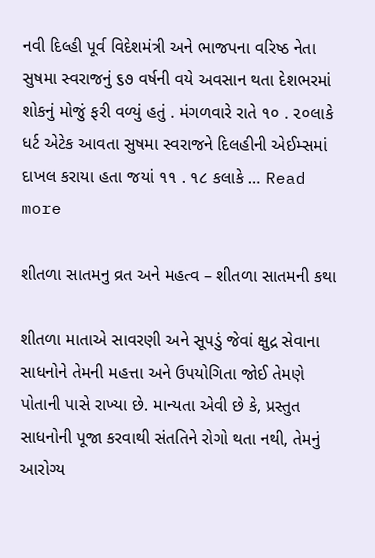નવી દિલ્હી પૂર્વ વિદેશમંત્રી અને ભાજપના વરિષ્ઠ નેતા સુષમા સ્વરાજનું ૬૭ વર્ષની વયે અવસાન થતા દેશભરમાં શોકનું મોજું ફરી વળ્યું હતું . મંગળવારે રાતે ૧૦ . ૨૦લાકે ધર્ટ એટેક આવતા સુષમા સ્વરાજને દિલહીની એઈમ્સમાં દાખલ કરાયા હતા જયાં ૧૧ . ૧૮ કલાકે … Read more

શીતળા સાતમનુ વ્રત અને મહત્વ – શીતળા સાતમની કથા

શીતળા માતાએ સાવરણી અને સૂપડું જેવાં ક્ષુદ્ર સેવાના સાધનોને તેમની મહત્તા અને ઉપયોગિતા જોઈ તેમણે પોતાની પાસે રાખ્યા છે. માન્યતા એવી છે કે, પ્રસ્તુત સાધનોની પૂજા કરવાથી સંતતિને રોગો થતા નથી, તેમનું આરોગ્ય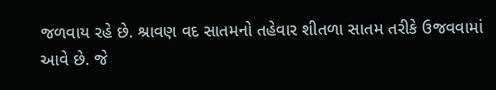જળવાય રહે છે. શ્રાવણ વદ સાતમનો તહેવાર શીતળા સાતમ તરીકે ઉજવવામાં આવે છે. જે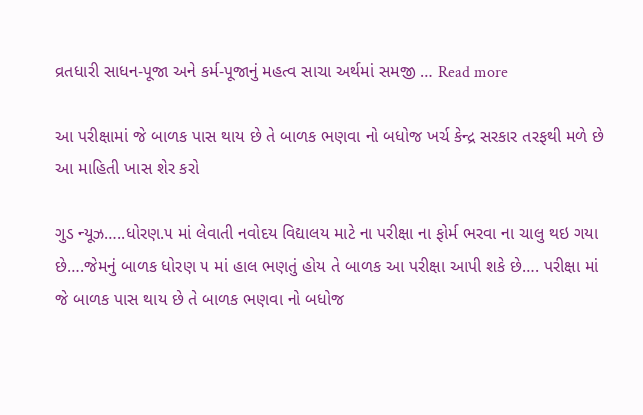વ્રતધારી સાધન-પૂજા અને કર્મ-પૂજાનું મહત્વ સાચા અર્થમાં સમજી … Read more

આ પરીક્ષામાં જે બાળક પાસ થાય છે તે બાળક ભણવા નો બધોજ ખર્ચ કેન્દ્ર સરકાર તરફથી મળે છે આ માહિતી ખાસ શેર કરો

ગુડ ન્યૂઝ…..ધોરણ.૫ માં લેવાતી નવોદય વિદ્યાલય માટે ના પરીક્ષા ના ફોર્મ ભરવા ના ચાલુ થઇ ગયા છે….જેમનું બાળક ધોરણ ૫ માં હાલ ભણતું હોય તે બાળક આ પરીક્ષા આપી શકે છે…. પરીક્ષા માં જે બાળક પાસ થાય છે તે બાળક ભણવા નો બધોજ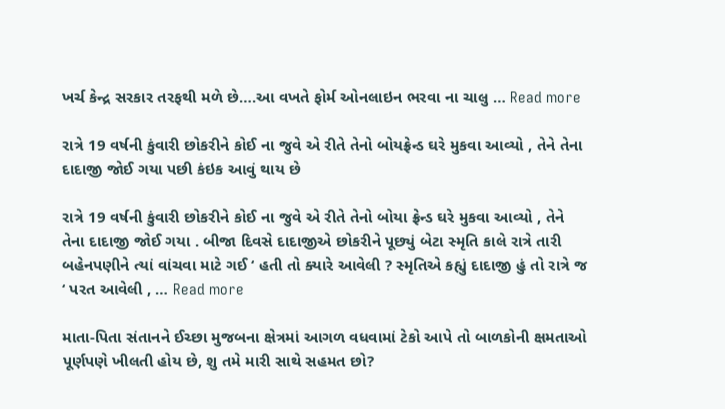ખર્ચ કેન્દ્ર સરકાર તરફથી મળે છે….આ વખતે ફોર્મ ઓનલાઇન ભરવા ના ચાલુ … Read more

રાત્રે 19 વર્ષની કુંવારી છોકરીને કોઈ ના જુવે એ રીતે તેનો બોયફ્રેન્ડ ઘરે મુકવા આવ્યો , તેને તેના દાદાજી જોઈ ગયા પછી કંઇક આવું થાય છે

રાત્રે 19 વર્ષની કુંવારી છોકરીને કોઈ ના જુવે એ રીતે તેનો બોયા ફ્રેન્ડ ઘરે મુકવા આવ્યો , તેને તેના દાદાજી જોઈ ગયા . બીજા દિવસે દાદાજીએ છોકરીને પૂછ્યું બેટા સ્મૃતિ કાલે રાત્રે તારી બહેનપણીને ત્યાં વાંચવા માટે ગઈ ‘ હતી તો ક્યારે આવેલી ? સ્મૃતિએ કહ્યું દાદાજી હું તો રાત્રે જ ‘ પરત આવેલી , … Read more

માતા-પિતા સંતાનને ઈચ્છા મુજબના ક્ષેત્રમાં આગળ વધવામાં ટેકો આપે તો બાળકોની ક્ષમતાઓ પૂર્ણપણે ખીલતી હોય છે, શુ તમે મારી સાથે સહમત છો?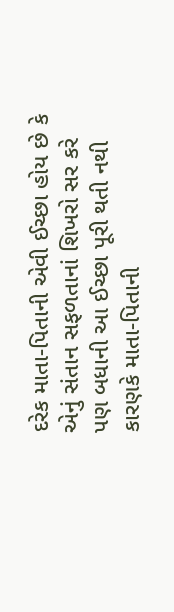દરેક માતા-પિતાની એવી ઈચ્છા હોય છે કે એનું સંતાન સફળતાનાં શિખરો સર કરે પણ બધાની આ ઈચ્છા પૂરી થતી નથી કારણકે માતા-પિતાની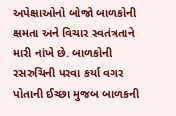અપેક્ષાઓનો બોજો બાળકોની ક્ષમતા અને વિચાર સ્વતંત્રતાને મારી નાંખે છે. બાળકોની રસરુચિની પરવા કર્યા વગર પોતાની ઈચ્છા મુજબ બાળકની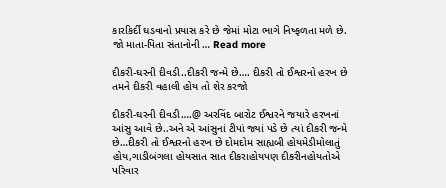કારકિર્દી ઘડવાનો પ્રયાસ કરે છે જેમાં મોટા ભાગે નિષ્ફળતા મળે છે. જો માતા-પિતા સંતાનોની … Read more

દીકરી-ઘરની દીવડી..દીકરી જન્મે છે…. દીકરી તો ઈશ્વરનો હરખ છે તમને દીકરી વહાલી હોય તો શેર કરજો

દીકરી-ઘરની દીવડી….@ અરવિંદ બારોટ ઈશ્વરને જયારે હરખનાં આંસુ આવે છે..અને એ આંસુનાં ટીપાં જ્યાં પડે છે ત્યાં દીકરી જન્મે છે…દીકરી તો ઈશ્વરનો હરખ છે દોમદોમ સાહ્યબી હોયમેડીમોલાતું હોય,ગાડીબંગલા હોયસાત સાત દીકરાહોયપણ દીકરીનહોયતોએ પરિવાર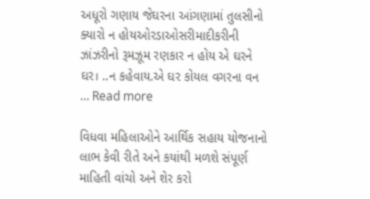અધૂરો ગણાય જેઘરના આંગણામાં તુલસીનો ક્યારો ન હોયઓરડાઓસરીમાદીકરીની ઝાંઝરીનો રૂમઝૂમ રણકાર ન હોય એ ઘરને ઘર। ..ન કહેવાય.એ ઘર કોયલ વગરના વન … Read more

વિધવા મહિલાઓને આર્થિક સહાય યોજનાનો લાભ કેવી રીતે અને કયાંથી મળશે સંપૂર્ણ માહિતી વાંચો અને શેર કરો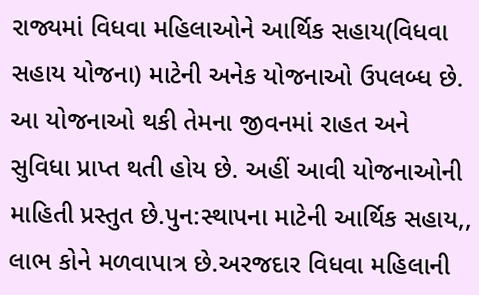રાજ્યમાં વિધવા મહિલાઓને આર્થિક સહાય(વિધવા સહાય યોજના) માટેની અનેક યોજનાઓ ઉપલબ્ધ છે. આ યોજનાઓ થકી તેમના જીવનમાં રાહત અને સુવિધા પ્રાપ્ત થતી હોય છે. અહીં આવી યોજનાઓની માહિતી પ્રસ્તુત છે.પુન:સ્થાપના માટેની આર્થિક સહાય,, લાભ કોને મળવાપાત્ર છે.અરજદાર વિધવા મહિલાની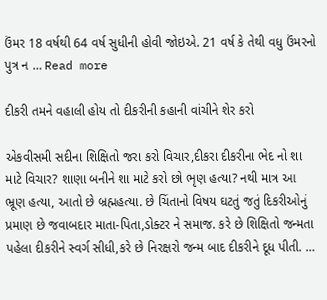ઉંમર 18 વર્ષથી 64 વર્ષ સુધીની હોવી જોઇએ. 21 વર્ષ કે તેથી વધુ ઉંમરનો પુત્ર ન … Read more

દીકરી તમને વહાલી હોય તો દીકરીની કહાની વાંચીને શેર કરો

એકવીસમી સદીના શિક્ષિતો જરા કરો વિચાર,દીકરા દીકરીના ભેદ નો શા માટે વિચાર? શાણા બનીને શા માટે કરો છો ભૃણ હત્યા? નથી માત્ર આ ભ્રૂણ હત્યા, આતો છે બ્રહ્મહત્યા. છે ચિંતાનો વિષય ઘટતું જતું દિકરીઓનું પ્રમાણ છે જવાબદાર માતા-પિતા,ડોક્ટર ને સમાજ. કરે છે શિક્ષિતો જન્મતા પહેલા દીકરીને સ્વર્ગ સીધી,કરે છે નિરક્ષરો જન્મ બાદ દીકરીને દૂધ પીતી. …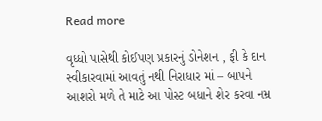Read more

વૃધ્ધો પાસેથી કોઈપણ પ્રકારનું ડોનેશન , ફી કે દાન સ્વીકારવામાં આવતું નથી નિરાધાર માં – બાપને આશરો મળે તે માટે આ પોસ્ટ બધાને શેર કરવા નમ્ર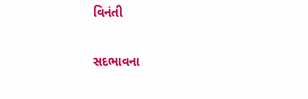વિનંતી

સદભાવના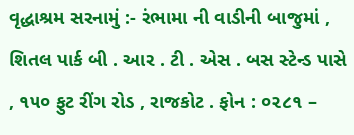વૃદ્ધાશ્રમ સરનામું :- રંભામા ની વાડીની બાજુમાં , શિતલ પાર્ક બી . આર . ટી . એસ . બસ સ્ટેન્ડ પાસે , ૧૫૦ ફુટ રીંગ રોડ , રાજકોટ . ફોન : ૦૨૮૧ –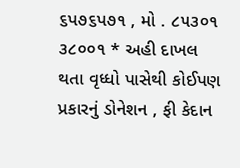૬પ૭૬પ૭૧ , મો . ૮૫૩૦૧ ૩૮૦૦૧ * અહી દાખલ થતા વૃધ્ધો પાસેથી કોઈપણ પ્રકારનું ડોનેશન , ફી કેદાન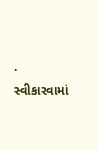. સ્વીકારવામાં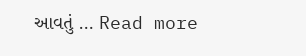આવતું … Read more